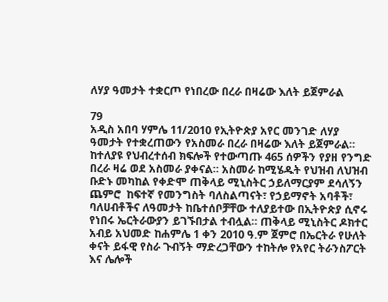ለሃያ ዓመታት ተቋርጦ የነበረው በረራ በዛሬው እለት ይጀምራል

79
አዲስ አበባ ሃምሌ 11/2010 የኢትዮጵያ አየር መንገድ ለሃያ ዓመታት የተቋረጠውን የአስመራ በረራ በዛሬው እለት ይጀምራል። ከተለያዩ የህብረተሰብ ክፍሎች የተውጣጡ 465 ሰዎችን የያዘ የንግድ በረራ ዛሬ ወደ አስመራ ያቀናል። አስመራ ከሚሄዱት የህዝብ ለህዝብ ቡድኑ መካከል የቀድሞ ጠቅላይ ሚኒስትር ኃይለማርያም ደሳለኝን ጨምሮ  ከፍተኛ የመንግስት ባለስልጣናት፣ የኃይማኖት አባቶች፣ ባለሀብቶችና ለዓመታት ከቤተሰቦቻቸው ተለያይተው በኢትዮጵያ ሲኖሩ የነበሩ ኤርትራውያን ይገኙበታል ተብሏል። ጠቅላይ ሚኒስትር ዶክተር አብይ አህመድ ከሐምሌ 1 ቀን 2010 ዓ.ም ጀምሮ በኤርትራ የሁለት ቀናት ይፋዊ የስራ ጉብኝት ማድረጋቸውን ተከትሎ የአየር ትራንስፖርት እና ሌሎች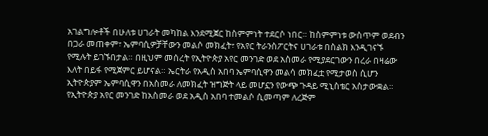አገልግሎቶች በሁለቱ ሀገራት መካከል እንደሚጀር ከስምምነት ተደርሶ ነበር። ከስምምነቱ ውስጥም ወደብን በጋራ መጠቀም፣ ኤምባሲዎቻቸውን መልሶ መክፈት፣ የአየር ትራንስፖርትና ሀገራቱ በስልክ እንዲገናኙ  የሚሉት ይገኙበታል። በዚህም መሰረት የኢትዮጵያ አየር መንገድ ወደ አስመራ የሚያደርገውን በረራ በዛሬው እለት በይፋ የሚጀምር ይሆናል። ኤርትራ የአዲስ አበባ ኤምባሲዋን መልሳ መክፈቷ የሚታወስ ሲሆን ኢትዮጵያም ኤምባሲዋን በአስመራ ለመክፈት ዝግጅት ላይ መሆኗን የውጭ ጉዳይ ሚኒስቴር አስታውቋል። የኢትዮጵያ አየር መንገድ ከአስመራ ወደ አዲስ አበባ ተመልሶ ሲመጣም ለረጅም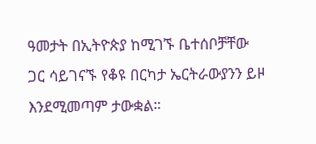ዓመታት በኢትዮጵያ ከሚገኙ ቤተሰቦቻቸው ጋር ሳይገናኙ የቆዩ በርካታ ኤርትራውያንን ይዞ እንደሚመጣም ታውቋል።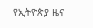የኢትዮጵያ ዜና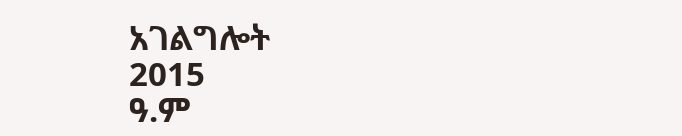አገልግሎት
2015
ዓ.ም